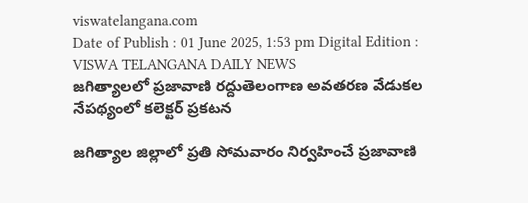viswatelangana.com
Date of Publish : 01 June 2025, 1:53 pm Digital Edition : VISWA TELANGANA DAILY NEWS
జగిత్యాలలో ప్రజావాణి రద్దుతెలంగాణ అవతరణ వేడుకల నేపథ్యంలో కలెక్టర్ ప్రకటన

జగిత్యాల జిల్లాలో ప్రతి సోమవారం నిర్వహించే ప్రజావాణి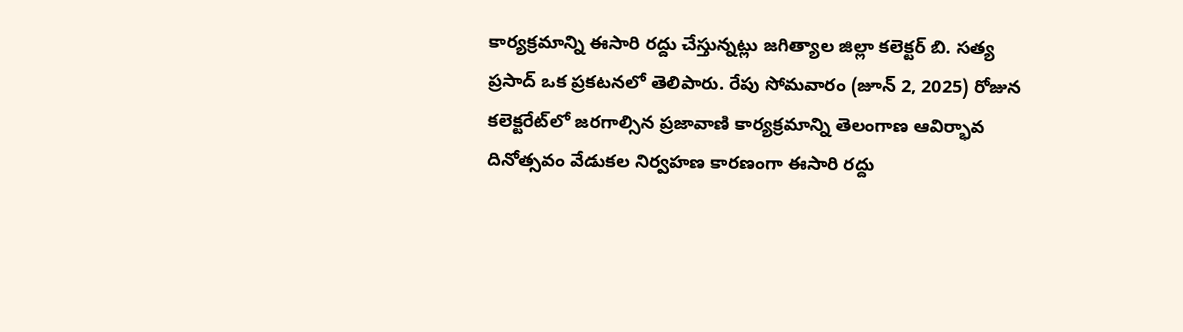కార్యక్రమాన్ని ఈసారి రద్దు చేస్తున్నట్లు జగిత్యాల జిల్లా కలెక్టర్ బి. సత్య ప్రసాద్ ఒక ప్రకటనలో తెలిపారు. రేపు సోమవారం (జూన్ 2, 2025) రోజున కలెక్టరేట్‌లో జరగాల్సిన ప్రజావాణి కార్యక్రమాన్ని తెలంగాణ ఆవిర్భావ దినోత్సవం వేడుకల నిర్వహణ కారణంగా ఈసారి రద్దు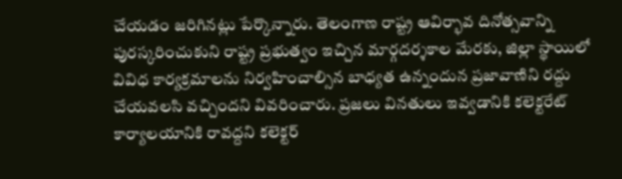చేయడం జరిగినట్లు పేర్కొన్నారు. తెలంగాణ రాష్ట్ర ఆవిర్భావ దినోత్సవాన్ని పురస్కరించుకుని రాష్ట్ర ప్రభుత్వం ఇచ్చిన మార్గదర్శకాల మేరకు, జిల్లా స్థాయిలో వివిధ కార్యక్రమాలను నిర్వహించాల్సిన బాధ్యత ఉన్నందున ప్రజావాణిని రద్దు చేయవలసి వచ్చిందని వివరించారు. ప్రజలు వినతులు ఇవ్వడానికి కలెక్టరేట్‌ కార్యాలయానికి రావద్దని కలెక్టర్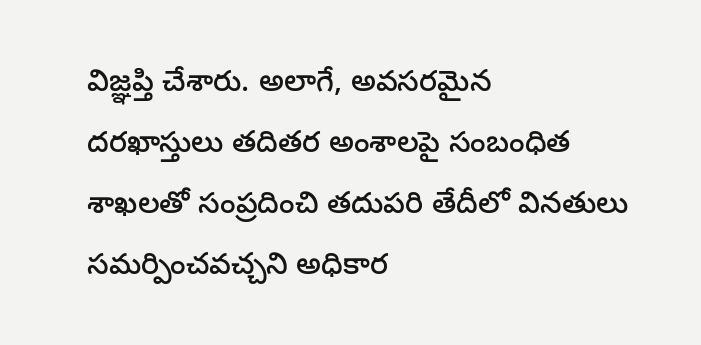విజ్ఞప్తి చేశారు. అలాగే, అవసరమైన దరఖాస్తులు తదితర అంశాలపై సంబంధిత శాఖలతో సంప్రదించి తదుపరి తేదీలో వినతులు సమర్పించవచ్చని అధికార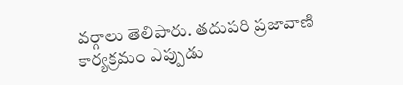వర్గాలు తెలిపారు. తదుపరి ప్రజావాణి కార్యక్రమం ఎప్పుడు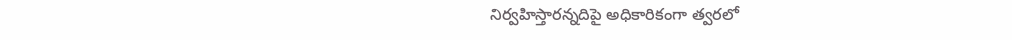నిర్వహిస్తారన్నదిపై అధికారికంగా త్వరలో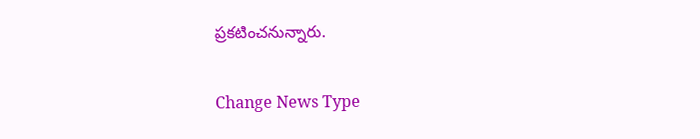ప్రకటించనున్నారు.

Change News Type